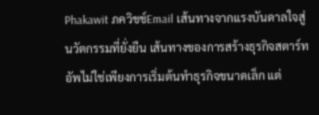Phakawit ภควิชช์Email เส้นทางจากแรงบันดาลใจสู่นวัตกรรมที่ยั่งยืน เส้นทางของการสร้างธุรกิจสตาร์ทอัพไม่ใช่เพียงการเริ่มต้นทำธุรกิจขนาดเล็ก แต่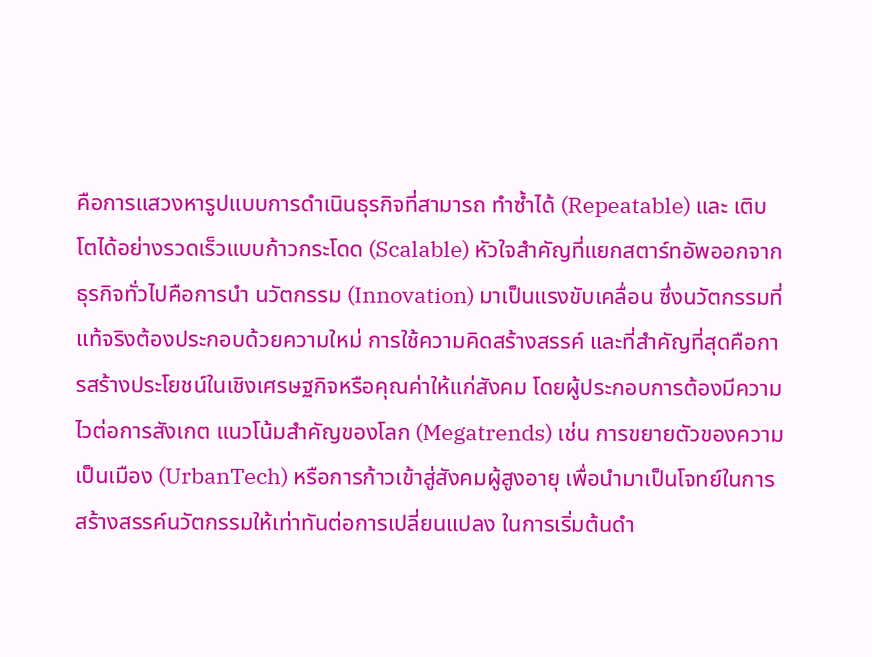คือการแสวงหารูปแบบการดำเนินธุรกิจที่สามารถ ทำซ้ำได้ (Repeatable) และ เติบโตได้อย่างรวดเร็วแบบก้าวกระโดด (Scalable) หัวใจสำคัญที่แยกสตาร์ทอัพออกจากธุรกิจทั่วไปคือการนำ นวัตกรรม (Innovation) มาเป็นแรงขับเคลื่อน ซึ่งนวัตกรรมที่แท้จริงต้องประกอบด้วยความใหม่ การใช้ความคิดสร้างสรรค์ และที่สำคัญที่สุดคือการสร้างประโยชน์ในเชิงเศรษฐกิจหรือคุณค่าให้แก่สังคม โดยผู้ประกอบการต้องมีความไวต่อการสังเกต แนวโน้มสำคัญของโลก (Megatrends) เช่น การขยายตัวของความเป็นเมือง (UrbanTech) หรือการก้าวเข้าสู่สังคมผู้สูงอายุ เพื่อนำมาเป็นโจทย์ในการสร้างสรรค์นวัตกรรมให้เท่าทันต่อการเปลี่ยนแปลง ในการเริ่มต้นดำ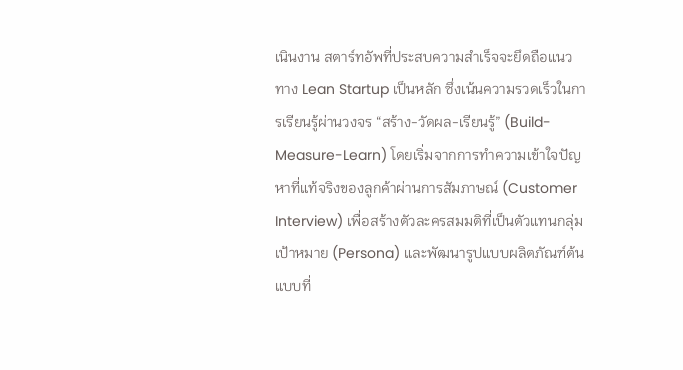เนินงาน สตาร์ทอัพที่ประสบความสำเร็จจะยึดถือแนวทาง Lean Startup เป็นหลัก ซึ่งเน้นความรวดเร็วในการเรียนรู้ผ่านวงจร “สร้าง-วัดผล-เรียนรู้” (Build-Measure-Learn) โดยเริ่มจากการทำความเข้าใจปัญหาที่แท้จริงของลูกค้าผ่านการสัมภาษณ์ (Customer Interview) เพื่อสร้างตัวละครสมมติที่เป็นตัวแทนกลุ่มเป้าหมาย (Persona) และพัฒนารูปแบบผลิตภัณฑ์ต้นแบบที่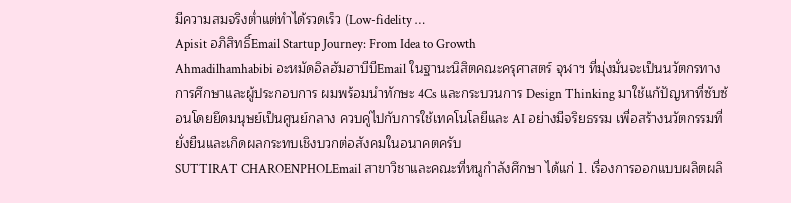มีความสมจริงต่ำแต่ทำได้รวดเร็ว (Low-fidelity …
Apisit อภิสิทธิ์Email Startup Journey: From Idea to Growth
Ahmadilhamhabibi อะหมัดอิลฮัมฮาบีบีEmail ในฐานะนิสิตคณะครุศาสตร์ จุฬาฯ ที่มุ่งมั่นจะเป็นนวัตกรทางการศึกษาและผู้ประกอบการ ผมพร้อมนำทักษะ 4Cs และกระบวนการ Design Thinking มาใช้แก้ปัญหาที่ซับซ้อนโดยยึดมนุษย์เป็นศูนย์กลาง ควบคู่ไปกับการใช้เทคโนโลยีและ AI อย่างมีจริยธรรม เพื่อสร้างนวัตกรรมที่ยั่งยืนและเกิดผลกระทบเชิงบวกต่อสังคมในอนาคตครับ
SUTTIRAT CHAROENPHOLEmail สาขาวิชาและคณะที่หนูกำลังศึกษา ได้แก่ 1. เรื่องการออกแบบผลิตผลิ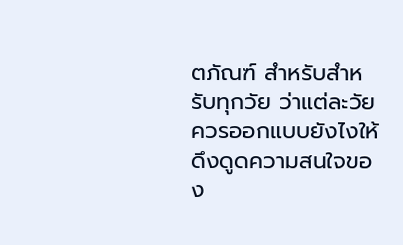ตภัณฑ์ สำหรับสำหรับทุกวัย ว่าแต่ละวัยควรออกแบบยังไงให้ดึงดูดความสนใจของ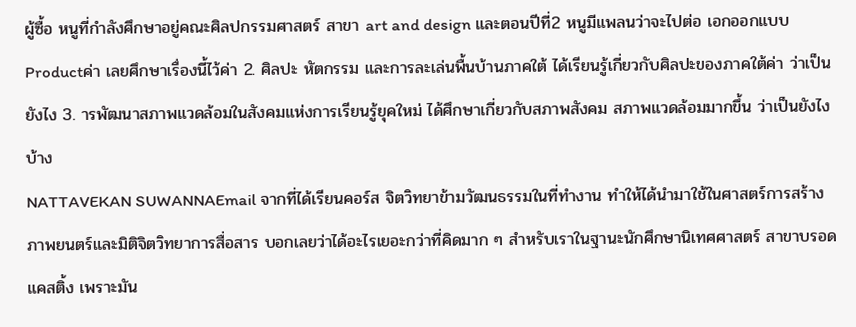ผู้ซื้อ หนูที่กำลังศึกษาอยู่คณะศิลปกรรมศาสตร์ สาขา art and design และตอนปีที่2 หนูมีแพลนว่าจะไปต่อ เอกออกแบบProductค่า เลยศึกษาเรื่องนี้ไว้ค่า 2. ศิลปะ หัตกรรม และการละเล่นพื้นบ้านภาคใต้ ได้เรียนรู้เกี่ยวกับศิลปะของภาคใต้ค่า ว่าเป็นยังไง 3. ารพัฒนาสภาพแวดล้อมในสังคมแห่งการเรียนรู้ยุคใหม่ ได้ศึกษาเกี่ยวกับสภาพสังคม สภาพแวดล้อมมากขึ้น ว่าเป็นยังไงบ้าง
NATTAVEKAN SUWANNAEmail จากที่ได้เรียนคอร์ส จิตวิทยาข้ามวัฒนธรรมในที่ทำงาน ทำให้ได้นำมาใช้ในศาสตร์การสร้างภาพยนตร์และมิติจิตวิทยาการสื่อสาร บอกเลยว่าได้อะไรเยอะกว่าที่คิดมาก ๆ สำหรับเราในฐานะนักศึกษานิเทศศาสตร์ สาขาบรอดแคสติ้ง เพราะมัน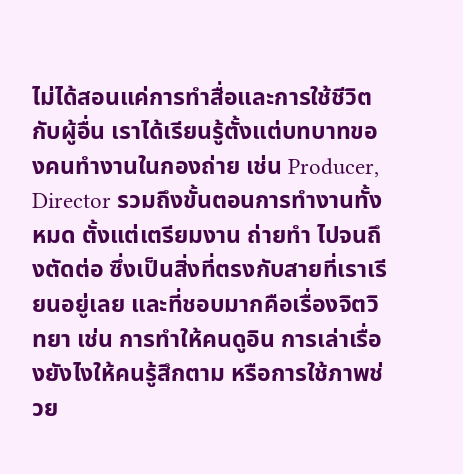ไม่ได้สอนแค่การทำสื่อและการใช้ชีวิตกับผู้อื่น เราได้เรียนรู้ตั้งแต่บทบาทของคนทำงานในกองถ่าย เช่น Producer, Director รวมถึงขั้นตอนการทำงานทั้งหมด ตั้งแต่เตรียมงาน ถ่ายทำ ไปจนถึงตัดต่อ ซึ่งเป็นสิ่งที่ตรงกับสายที่เราเรียนอยู่เลย และที่ชอบมากคือเรื่องจิตวิทยา เช่น การทำให้คนดูอิน การเล่าเรื่องยังไงให้คนรู้สึกตาม หรือการใช้ภาพช่วย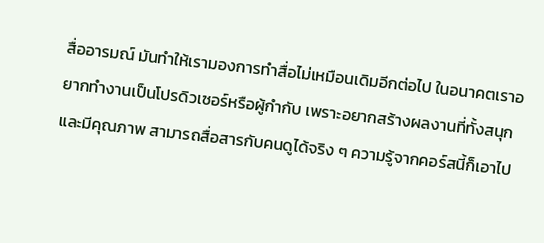สื่ออารมณ์ มันทำให้เรามองการทำสื่อไม่เหมือนเดิมอีกต่อไป ในอนาคตเราอยากทำงานเป็นโปรดิวเซอร์หรือผู้กำกับ เพราะอยากสร้างผลงานที่ทั้งสนุกและมีคุณภาพ สามารถสื่อสารกับคนดูได้จริง ๆ ความรู้จากคอร์สนี้ก็เอาไป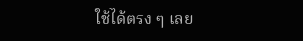ใช้ได้ตรง ๆ เลย